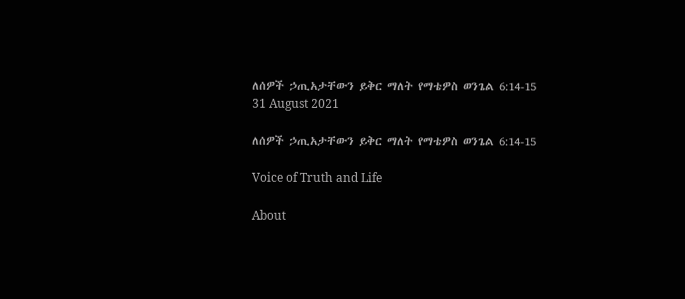ለሰዎች ኃጢአታቸውን ይቅር ማለት የማቴዎስ ወንጌል 6:14-15
31 August 2021

ለሰዎች ኃጢአታቸውን ይቅር ማለት የማቴዎስ ወንጌል 6:14-15

Voice of Truth and Life

About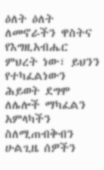ዕለት ዕለት ለመኖራችን ዋስትና የእግዚአብሔር ምህረት ነው፣ ይህንን የተካፈልነውን ሕይወት ደግሞ ለሌሎች ማካፈልን አምላካችን ስለሚጠብቅብን ሁልጊዜ ሰዎችን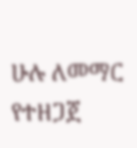ሁሉ ለመማር የተዘጋጀ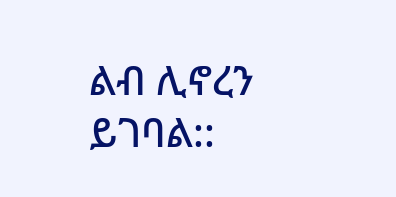ልብ ሊኖረን ይገባል::